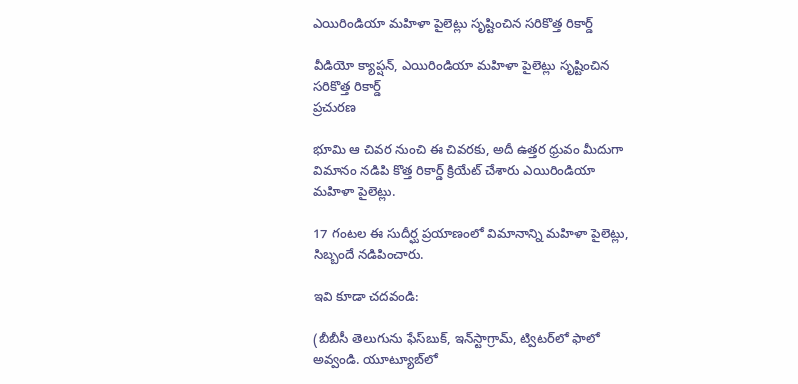ఎయిరిండియా మహిళా పైలెట్లు సృష్టించిన సరికొత్త రికార్డ్

వీడియో క్యాప్షన్, ఎయిరిండియా మహిళా పైలెట్లు సృష్టించిన సరికొత్త రికార్డ్
ప్రచురణ

భూమి ఆ చివర నుంచి ఈ చివరకు, అదీ ఉత్తర ధ్రువం మీదుగా విమానం నడిపి కొత్త రికార్డ్ క్రియేట్ చేశారు ఎయిరిండియా మహిళా పైలెట్లు.

17 గంటల ఈ సుదీర్ఘ ప్రయాణంలో విమానాన్ని మహిళా పైలెట్లు, సిబ్బందే నడిపించారు.

ఇవి కూడా చదవండి:

(బీబీసీ తెలుగును ఫేస్‌బుక్, ఇన్‌స్టాగ్రామ్‌, ట్విటర్‌లో ఫాలో అవ్వండి. యూట్యూబ్‌లో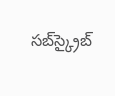సబ్‌స్క్రైబ్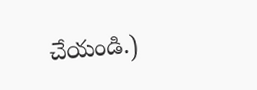చేయండి.)